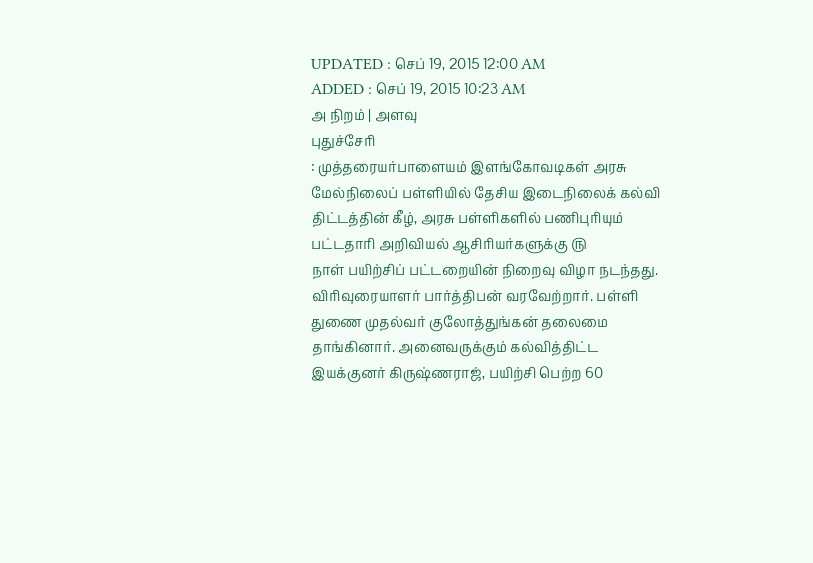UPDATED : செப் 19, 2015 12:00 AM
ADDED : செப் 19, 2015 10:23 AM
அ நிறம் | அளவு
புதுச்சேரி
: முத்தரையர்பாளையம் இளங்கோவடிகள் அரசு
மேல்நிலைப் பள்ளியில் தேசிய இடைநிலைக் கல்வி திட்டத்தின் கீழ், அரசு பள்ளிகளில் பணிபுரியும் பட்டதாரி அறிவியல் ஆசிரியர்களுக்கு ௫
நாள் பயிற்சிப் பட்டறையின் நிறைவு விழா நடந்தது.
விரிவுரையாளர் பார்த்திபன் வரவேற்றார். பள்ளி துணை முதல்வர் குலோத்துங்கன் தலைமை தாங்கினார். அனைவருக்கும் கல்வித்திட்ட இயக்குனர் கிருஷ்ணராஜ், பயிற்சி பெற்ற 60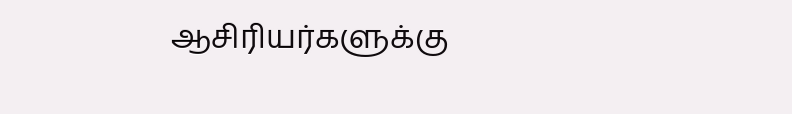ஆசிரியர்களுக்கு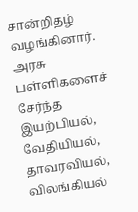சான்றிதழ் வழங்கினார். அரசு பள்ளிகளைச் சேர்ந்த இயற்பியல், வேதியியல், தாவரவியல், விலங்கியல்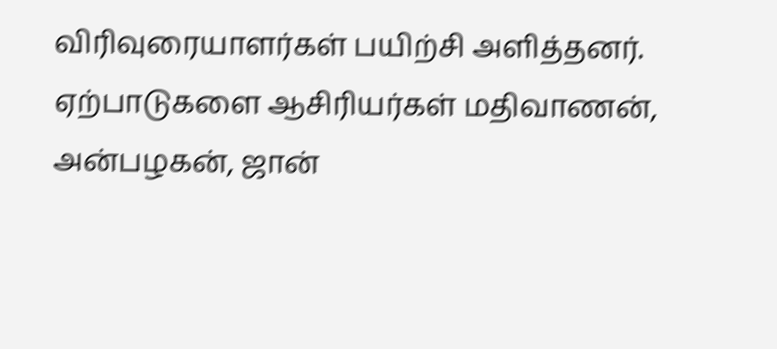விரிவுரையாளர்கள் பயிற்சி அளித்தனர். ஏற்பாடுகளை ஆசிரியர்கள் மதிவாணன், அன்பழகன், ஜான்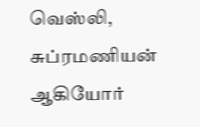வெஸ்லி, சுப்ரமணியன் ஆகியோர்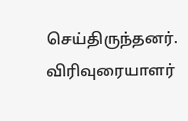செய்திருந்தனர். விரிவுரையாளர்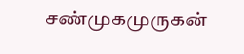சண்முகமுருகன்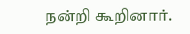நன்றி கூறினார்.